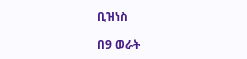ቢዝነስ

በ9 ወራት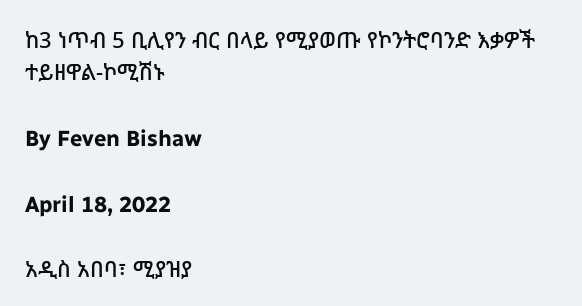ከ3 ነጥብ 5 ቢሊየን ብር በላይ የሚያወጡ የኮንትሮባንድ እቃዎች ተይዘዋል-ኮሚሽኑ

By Feven Bishaw

April 18, 2022

አዲስ አበባ፣ ሚያዝያ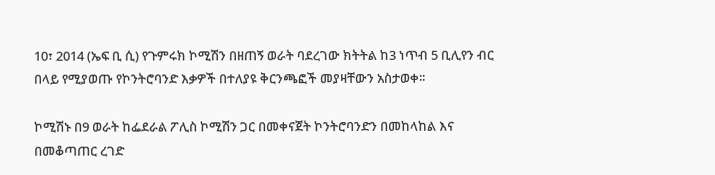10፣ 2014 (ኤፍ ቢ ሲ) የጉምሩክ ኮሚሽን በዘጠኝ ወራት ባደረገው ክትትል ከ3 ነጥብ 5 ቢሊየን ብር በላይ የሚያወጡ የኮንትሮባንድ እቃዎች በተለያዩ ቅርንጫፎች መያዛቸውን አስታወቀ፡፡

ኮሚሽኑ በ9 ወራት ከፌደራል ፖሊስ ኮሚሽን ጋር በመቀናጀት ኮንትሮባንድን በመከላከል እና በመቆጣጠር ረገድ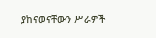ያከናወናቸውን ሥራዎች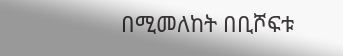በሚመለከት በቢሾፍቱ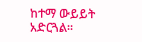ከተማ ውይይት አድርጓል።